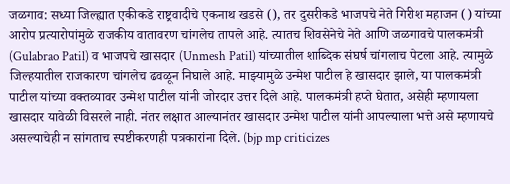जळगाव: सध्या जिल्ह्यात एकीकडे राष्ट्रवादीचे एकनाथ खडसे (), तर दुसरीकडे भाजपचे नेते गिरीश महाजन () यांच्या आरोप प्रत्यारोपांमुळे राजकीय वातावरण चांगलेच तापले आहे. त्यातच शिवसेनेचे नेते आणि जळगावचे पालकमंत्री (Gulabrao Patil) व भाजपचे खासदार (Unmesh Patil) यांच्यातील शाब्दिक संघर्ष चांगलाच पेटला आहे. त्यामुळे जिल्हयातील राजकारण चांगलेच ढवळून निघाले आहे. माझ्यामुळे उन्मेश पाटील हे खासदार झाले, या पालकमंत्री पाटील यांच्या वक्तव्यावर उन्मेश पाटील यांनी जोरदार उत्तर दिले आहे. पालकमंत्री हप्ते घेतात, असेही म्हणायला खासदार यावेळी विसरले नाही. नंतर लक्षात आल्यानंतर खासदार उन्मेश पाटील यांनी आपल्याला भत्ते असे म्हणायचे असल्याचेही न सांगताच स्पष्टीकरणही पत्रकारांना दिले. (bjp mp criticizes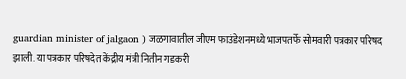guardian minister of jalgaon ) जळगावातील जीएम फाउंडेशनमध्ये भाजपतर्फे सोमवारी पत्रकार परिषद झाली. या पत्रकार परिषदेत केंद्रीय मंत्री नितीन गडकरी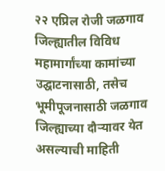२२ एप्रिल रोजी जळगाव जिल्ह्यातील विविध महामार्गांच्या कामांच्या उद्घाटनासाठी, तसेच भूमीपूजनासाठी जळगाव जिल्ह्याच्या दौऱ्यावर येत असल्याची माहिती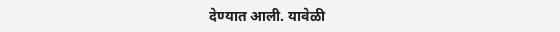देण्यात आली. यावेळी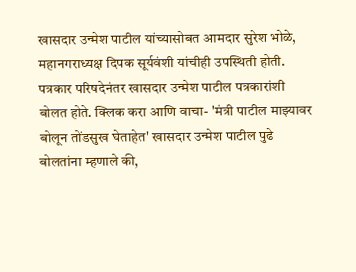खासदार उन्मेश पाटील यांच्यासोबत आमदार सुरेश भोळे, महानगराध्यक्ष दिपक सूर्यवंशी यांचीही उपस्थिती होती. पत्रकार परिषदेनंतर खासदार उन्मेश पाटील पत्रकारांशी बोलत होते. क्लिक करा आणि वाचा- 'मंत्री पाटील माझ्यावर बोलून तोंडसुख घेताहेत' खासदार उन्मेश पाटील पुढे बोलतांना म्हणाले की,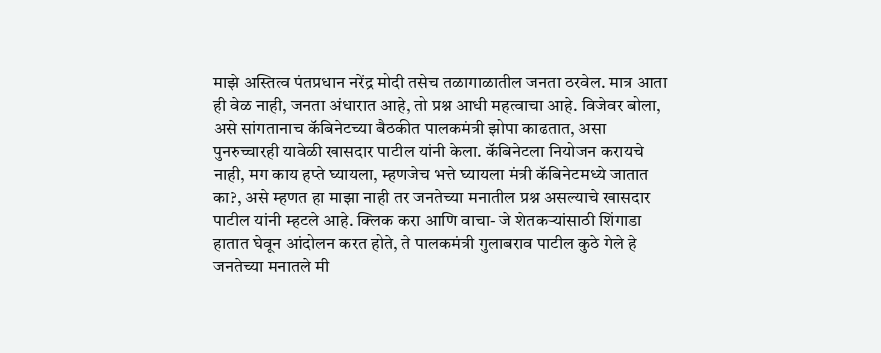माझे अस्तित्व पंतप्रधान नरेंद्र मोदी तसेच तळागाळातील जनता ठरवेल. मात्र आता ही वेळ नाही, जनता अंधारात आहे, तो प्रश्न आधी महत्वाचा आहे. विजेवर बोला, असे सांगतानाच कॅबिनेटच्या बैठकीत पालकमंत्री झोपा काढतात, असा पुनरुच्चारही यावेळी खासदार पाटील यांनी केला. कॅबिनेटला नियोजन करायचे नाही, मग काय हप्ते घ्यायला, म्हणजेच भत्ते घ्यायला मंत्री कॅबिनेटमध्ये जातात का?, असे म्हणत हा माझा नाही तर जनतेच्या मनातील प्रश्न असल्याचे खासदार पाटील यांनी म्हटले आहे. क्लिक करा आणि वाचा- जे शेतकऱ्यांसाठी शिंगाडा हातात घेवून आंदोलन करत होते, ते पालकमंत्री गुलाबराव पाटील कुठे गेले हे जनतेच्या मनातले मी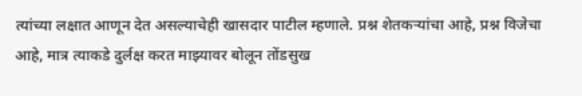त्यांच्या लक्षात आणून देत असल्याचेही खासदार पाटील म्हणाले. प्रश्न शेतकऱ्यांचा आहे, प्रश्न विजेचा आहे, मात्र त्याकडे दुर्लक्ष करत माझ्यावर बोलून तोंडसुख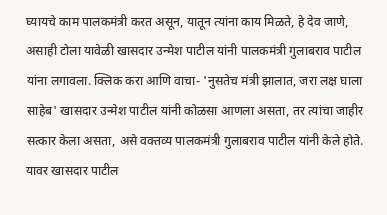घ्यायचे काम पालकमंत्री करत असून, यातून त्यांना काय मिळते, हे देव जाणे, असाही टोला यावेळी खासदार उन्मेश पाटील यांनी पालकमंत्री गुलाबराव पाटील यांना लगावला. क्लिक करा आणि वाचा- 'नुसतेच मंत्री झालात, जरा लक्ष घाला साहेब' खासदार उन्मेश पाटील यांनी कोळसा आणला असता, तर त्यांचा जाहीर सत्कार केला असता, असे वक्तव्य पालकमंत्री गुलाबराव पाटील यांनी केले होते. यावर खासदार पाटील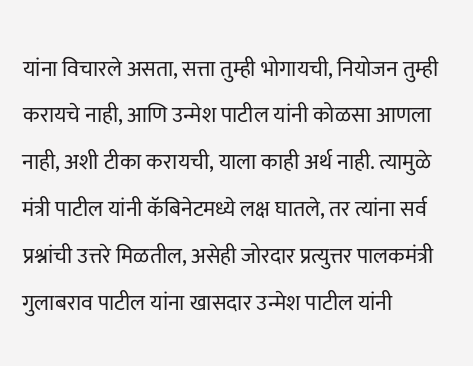यांना विचारले असता, सत्ता तुम्ही भोगायची, नियोजन तुम्ही करायचे नाही, आणि उन्मेश पाटील यांनी कोळसा आणला नाही, अशी टीका करायची, याला काही अर्थ नाही. त्यामुळे मंत्री पाटील यांनी कॅबिनेटमध्ये लक्ष घातले, तर त्यांना सर्व प्रश्नांची उत्तरे मिळतील, असेही जोरदार प्रत्युत्तर पालकमंत्री गुलाबराव पाटील यांना खासदार उन्मेश पाटील यांनी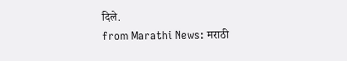दिले.
from Marathi News: मराठी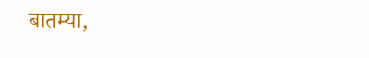बातम्या,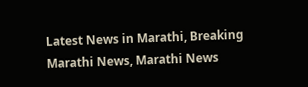Latest News in Marathi, Breaking Marathi News, Marathi News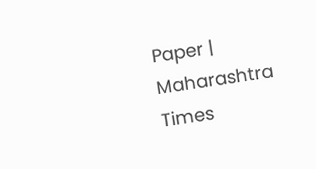Paper | Maharashtra Times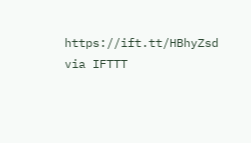https://ift.tt/HBhyZsd
via IFTTT